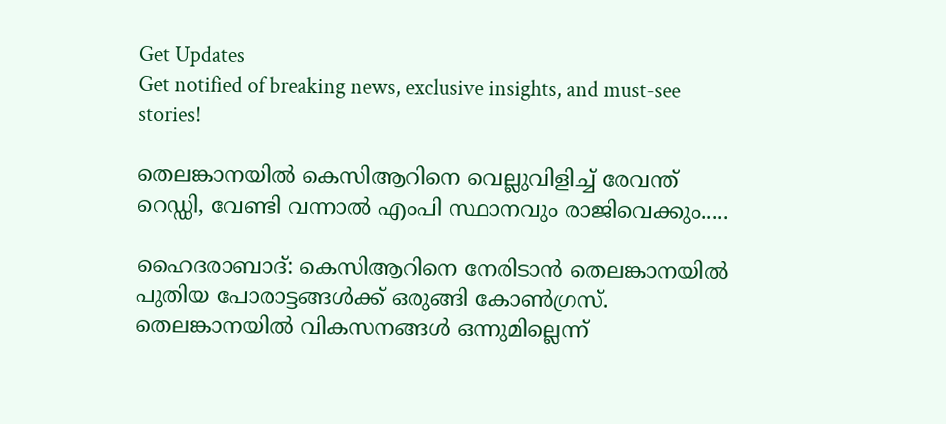Get Updates
Get notified of breaking news, exclusive insights, and must-see stories!

തെലങ്കാനയില്‍ കെസിആറിനെ വെല്ലുവിളിച്ച് രേവന്ത് റെഡ്ഡി, വേണ്ടി വന്നാല്‍ എംപി സ്ഥാനവും രാജിവെക്കും.....

ഹൈദരാബാദ്: കെസിആറിനെ നേരിടാന്‍ തെലങ്കാനയില്‍ പുതിയ പോരാട്ടങ്ങള്‍ക്ക് ഒരുങ്ങി കോണ്‍ഗ്രസ്. തെലങ്കാനയില്‍ വികസനങ്ങള്‍ ഒന്നുമില്ലെന്ന്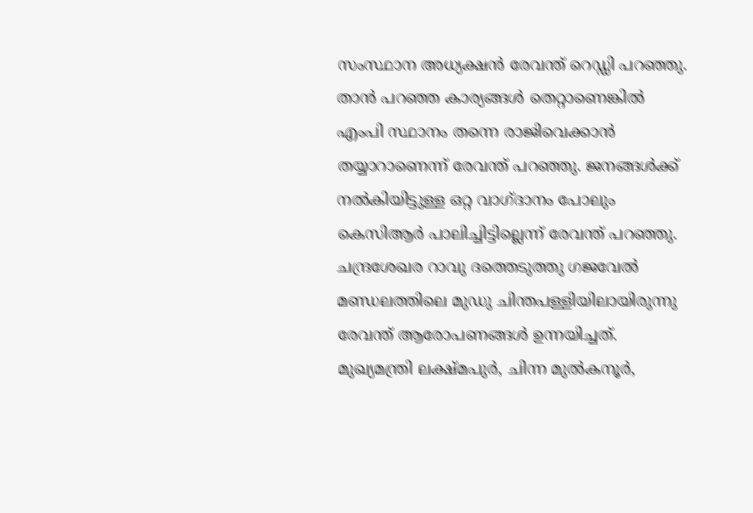സംസ്ഥാന അധ്യക്ഷന്‍ രേവന്ത് റെഡ്ഡി പറഞ്ഞു. താന്‍ പറഞ്ഞ കാര്യങ്ങള്‍ തെറ്റാണെങ്കില്‍ എംപി സ്ഥാനം തന്നെ രാജിവെക്കാന്‍ തയ്യാറാണെന്ന് രേവന്ത് പറഞ്ഞു. ജനങ്ങള്‍ക്ക് നല്‍കിയിട്ടുള്ള ഒറ്റ വാഗ്ദാനം പോലും കെസിആര്‍ പാലിച്ചിട്ടില്ലെന്ന് രേവന്ത് പറഞ്ഞു. ചന്ദ്രശേഖര റാവു ദത്തെടുത്തു ഗജവേല്‍ മണ്ഡലത്തിലെ മുഡു ചിന്തപള്ളിയിലായിരുന്നു രേവന്ത് ആരോപണങ്ങള്‍ ഉന്നയിച്ചത്. മുഖ്യമന്ത്രി ലക്ഷ്മപുര്‍, ചിന്ന മുല്‍കനൂര്‍,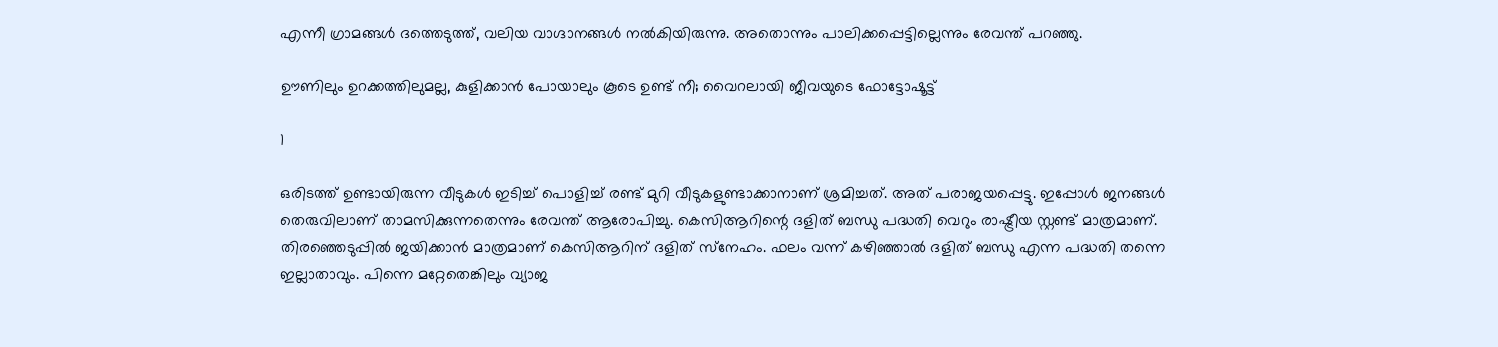എന്നീ ഗ്രാമങ്ങള്‍ ദത്തെടുത്ത്, വലിയ വാഗ്ദാനങ്ങള്‍ നല്‍കിയിരുന്നു. അതൊന്നും പാലിക്കപ്പെട്ടില്ലെന്നും രേവന്ത് പറഞ്ഞു.

ഊണിലും ഉറക്കത്തിലുമല്ല, കുളിക്കാന്‍ പോയാലും കൂടെ ഉണ്ട് നീ; വൈറലായി ജീവയുടെ ഫോട്ടോഷൂട്ട്

1

ഒരിടത്ത് ഉണ്ടായിരുന്ന വീടുകള്‍ ഇടിച്ച് പൊളിച്ച് രണ്ട് മുറി വീടുകളുണ്ടാക്കാനാണ് ശ്രമിച്ചത്. അത് പരാജയപ്പെട്ടു. ഇപ്പോള്‍ ജനങ്ങള്‍ തെരുവിലാണ് താമസിക്കുന്നതെന്നും രേവന്ത് ആരോപിച്ചു. കെസിആറിന്റെ ദളിത് ബന്ധു പദ്ധതി വെറും രാഷ്ട്രീയ സ്റ്റണ്ട് മാത്രമാണ്. തിരഞ്ഞെടുപ്പില്‍ ജയിക്കാന്‍ മാത്രമാണ് കെസിആറിന് ദളിത് സ്‌നേഹം. ഫലം വന്ന് കഴിഞ്ഞാല്‍ ദളിത് ബന്ധു എന്ന പദ്ധതി തന്നെ ഇല്ലാതാവും. പിന്നെ മറ്റേതെങ്കിലും വ്യാജ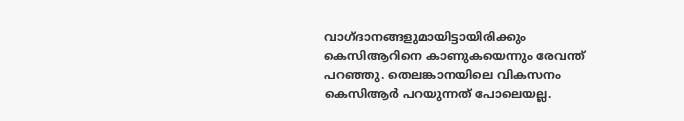വാഗ്ദാനങ്ങളുമായിട്ടായിരിക്കും കെസിആറിനെ കാണുകയെന്നും രേവന്ത് പറഞ്ഞു. തെലങ്കാനയിലെ വികസനം കെസിആര്‍ പറയുന്നത് പോലെയല്ല.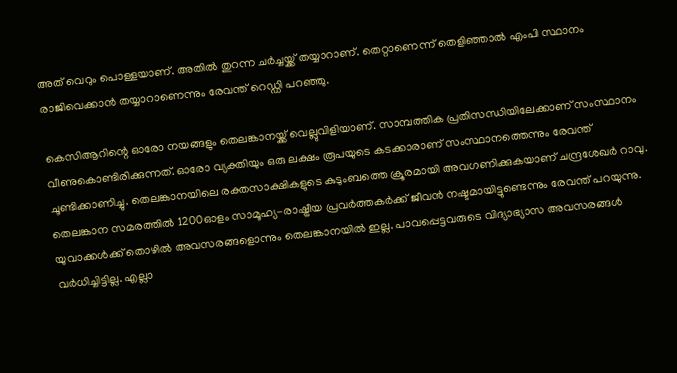അത് വെറും പൊള്ളയാണ്. അതില്‍ തുറന്ന ചര്‍ച്ചയ്ക്ക് തയ്യാറാണ്. തെറ്റാണെന്ന് തെളിഞ്ഞാല്‍ എംപി സ്ഥാനം രാജിവെക്കാന്‍ തയ്യാറാണെന്നും രേവന്ത് റെഡ്ഡി പറഞ്ഞു.

കെസിആറിന്റെ ഓരോ നയങ്ങളും തെലങ്കാനയ്ക്ക് വെല്ലുവിളിയാണ്. സാമ്പത്തിക പ്രതിസന്ധിയിലേക്കാണ് സംസ്ഥാനം വീണുകൊണ്ടിരിക്കുന്നത്. ഓരോ വ്യക്തിയും ഒരു ലക്ഷം രൂപയുടെ കടക്കാരാണ് സംസ്ഥാനത്തെന്നും രേവന്ത് ചൂണ്ടിക്കാണിച്ചു. തെലങ്കാനയിലെ രക്തസാക്ഷികളുടെ കുടുംബത്തെ ക്രൂരമായി അവഗണിക്കുകയാണ് ചന്ദ്രശേഖര്‍ റാവു. തെലങ്കാന സമരത്തില്‍ 1200ഓളം സാമൂഹ്യ-രാഷ്ട്രീയ പ്രവര്‍ത്തകര്‍ക്ക് ജീവന്‍ നഷ്ടമായിട്ടുണ്ടെന്നും രേവന്ത് പറയുന്നു. യുവാക്കള്‍ക്ക് തൊഴില്‍ അവസരങ്ങളൊന്നും തെലങ്കാനയില്‍ ഇല്ല. പാവപ്പെട്ടവരുടെ വിദ്യാഭ്യാസ അവസരങ്ങള്‍ വര്‍ധിച്ചിട്ടില്ല. എല്ലാ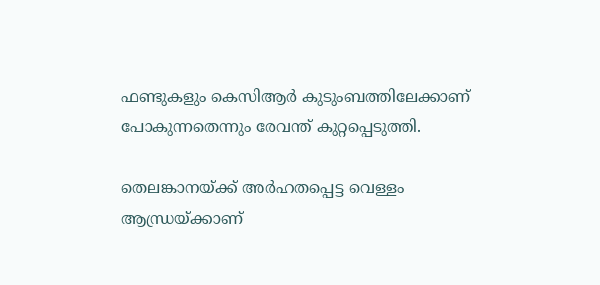ഫണ്ടുകളും കെസിആര്‍ കുടുംബത്തിലേക്കാണ് പോകുന്നതെന്നും രേവന്ത് കുറ്റപ്പെടുത്തി.

തെലങ്കാനയ്ക്ക് അര്‍ഹതപ്പെട്ട വെള്ളം ആന്ധ്രയ്ക്കാണ്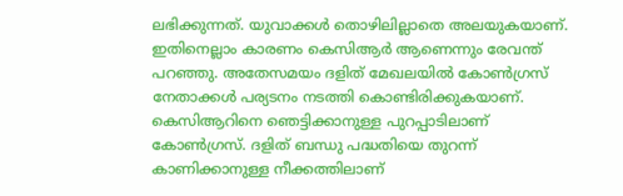ലഭിക്കുന്നത്. യുവാക്കള്‍ തൊഴിലില്ലാതെ അലയുകയാണ്. ഇതിനെല്ലാം കാരണം കെസിആര്‍ ആണെന്നും രേവന്ത് പറഞ്ഞു. അതേസമയം ദളിത് മേഖലയില്‍ കോണ്‍ഗ്രസ് നേതാക്കള്‍ പര്യടനം നടത്തി കൊണ്ടിരിക്കുകയാണ്. കെസിആറിനെ ഞെട്ടിക്കാനുള്ള പുറപ്പാടിലാണ് കോണ്‍ഗ്രസ്. ദളിത് ബന്ധു പദ്ധതിയെ തുറന്ന് കാണിക്കാനുള്ള നീക്കത്തിലാണ്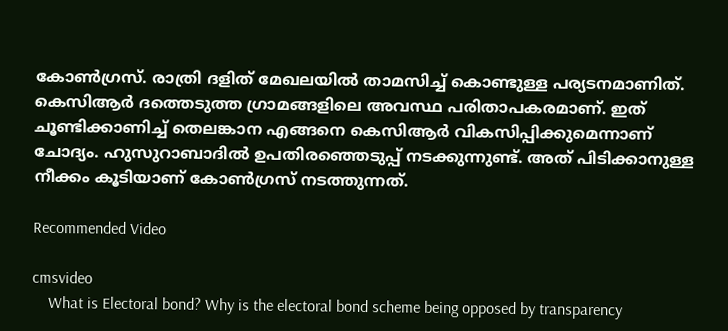കോണ്‍ഗ്രസ്. രാത്രി ദളിത് മേഖലയില്‍ താമസിച്ച് കൊണ്ടുള്ള പര്യടനമാണിത്. കെസിആര്‍ ദത്തെടുത്ത ഗ്രാമങ്ങളിലെ അവസ്ഥ പരിതാപകരമാണ്. ഇത് ചൂണ്ടിക്കാണിച്ച് തെലങ്കാന എങ്ങനെ കെസിആര്‍ വികസിപ്പിക്കുമെന്നാണ് ചോദ്യം. ഹുസുറാബാദില്‍ ഉപതിരഞ്ഞെടുപ്പ് നടക്കുന്നുണ്ട്. അത് പിടിക്കാനുള്ള നീക്കം കൂടിയാണ് കോണ്‍ഗ്രസ് നടത്തുന്നത്.

Recommended Video

cmsvideo
    What is Electoral bond? Why is the electoral bond scheme being opposed by transparency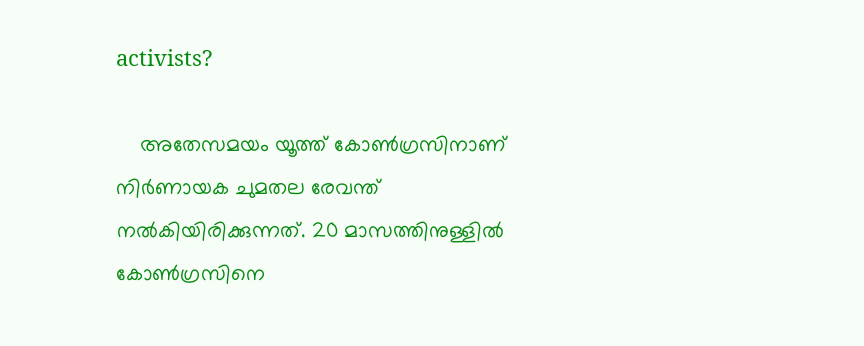activists?

    അതേസമയം യൂത്ത് കോണ്‍ഗ്രസിനാണ് നിര്‍ണായക ചുമതല രേവന്ത് നല്‍കിയിരിക്കുന്നത്. 20 മാസത്തിനുള്ളില്‍ കോണ്‍ഗ്രസിനെ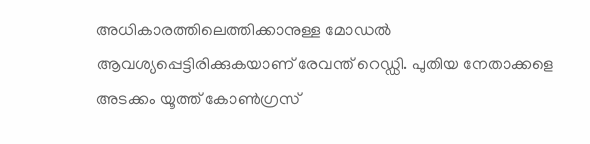അധികാരത്തിലെത്തിക്കാനുള്ള മോഡല്‍ ആവശ്യപ്പെട്ടിരിക്കുകയാണ് രേവന്ത് റെഡ്ഡി. പുതിയ നേതാക്കളെ അടക്കം യൂത്ത് കോണ്‍ഗ്രസ്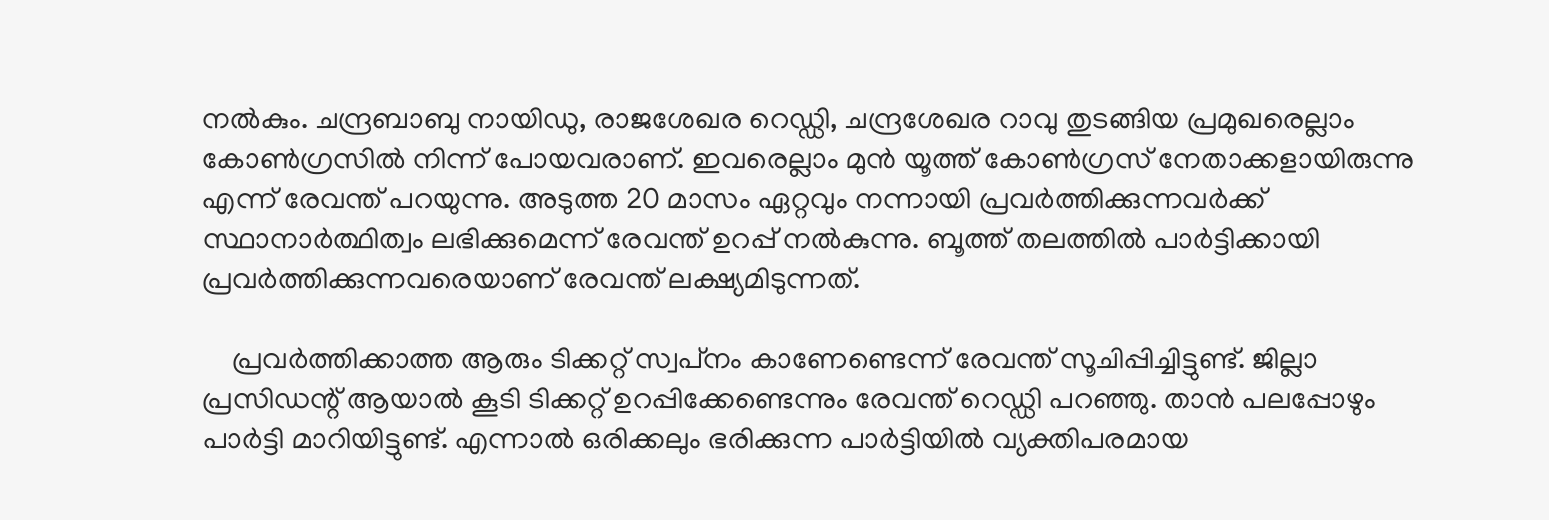നല്‍കും. ചന്ദ്രബാബു നായിഡു, രാജശേഖര റെഡ്ഡി, ചന്ദ്രശേഖര റാവു തുടങ്ങിയ പ്രമുഖരെല്ലാം കോണ്‍ഗ്രസില്‍ നിന്ന് പോയവരാണ്. ഇവരെല്ലാം മുന്‍ യൂത്ത് കോണ്‍ഗ്രസ് നേതാക്കളായിരുന്നു എന്ന് രേവന്ത് പറയുന്നു. അടുത്ത 20 മാസം ഏറ്റവും നന്നായി പ്രവര്‍ത്തിക്കുന്നവര്‍ക്ക് സ്ഥാനാര്‍ത്ഥിത്വം ലഭിക്കുമെന്ന് രേവന്ത് ഉറപ്പ് നല്‍കുന്നു. ബൂത്ത് തലത്തില്‍ പാര്‍ട്ടിക്കായി പ്രവര്‍ത്തിക്കുന്നവരെയാണ് രേവന്ത് ലക്ഷ്യമിടുന്നത്.

    പ്രവര്‍ത്തിക്കാത്ത ആരും ടിക്കറ്റ് സ്വപ്‌നം കാണേണ്ടെന്ന് രേവന്ത് സൂചിപ്പിച്ചിട്ടുണ്ട്. ജില്ലാ പ്രസിഡന്റ് ആയാല്‍ കൂടി ടിക്കറ്റ് ഉറപ്പിക്കേണ്ടെന്നും രേവന്ത് റെഡ്ഡി പറഞ്ഞു. താന്‍ പലപ്പോഴും പാര്‍ട്ടി മാറിയിട്ടുണ്ട്. എന്നാല്‍ ഒരിക്കലും ഭരിക്കുന്ന പാര്‍ട്ടിയില്‍ വ്യക്തിപരമായ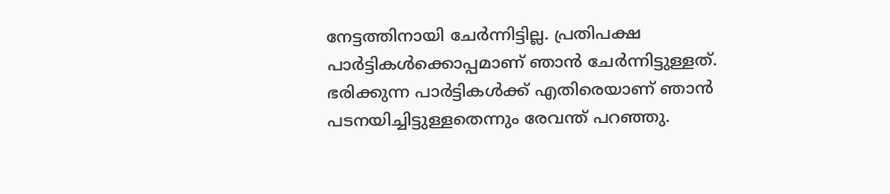നേട്ടത്തിനായി ചേര്‍ന്നിട്ടില്ല. പ്രതിപക്ഷ പാര്‍ട്ടികള്‍ക്കൊപ്പമാണ് ഞാന്‍ ചേര്‍ന്നിട്ടുള്ളത്. ഭരിക്കുന്ന പാര്‍ട്ടികള്‍ക്ക് എതിരെയാണ് ഞാന്‍ പടനയിച്ചിട്ടുള്ളതെന്നും രേവന്ത് പറഞ്ഞു.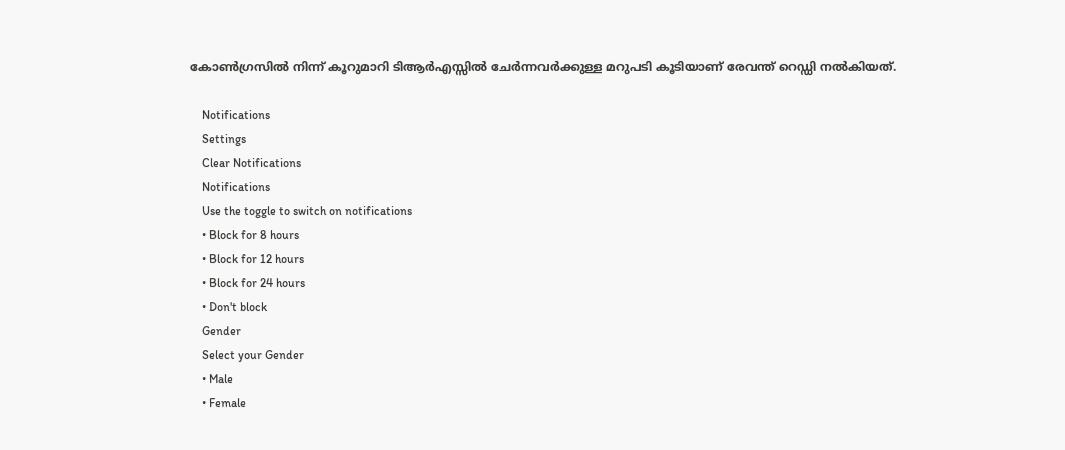കോണ്‍ഗ്രസില്‍ നിന്ന് കൂറുമാറി ടിആര്‍എസ്സില്‍ ചേര്‍ന്നവര്‍ക്കുള്ള മറുപടി കൂടിയാണ് രേവന്ത് റെഡ്ഡി നല്‍കിയത്.

    Notifications
    Settings
    Clear Notifications
    Notifications
    Use the toggle to switch on notifications
    • Block for 8 hours
    • Block for 12 hours
    • Block for 24 hours
    • Don't block
    Gender
    Select your Gender
    • Male
    • Female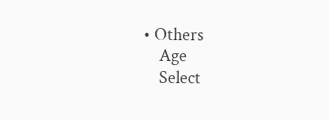• Others
    Age
    Select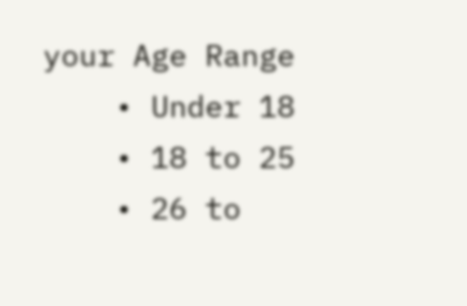your Age Range
    • Under 18
    • 18 to 25
    • 26 to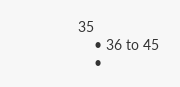35
    • 36 to 45
    •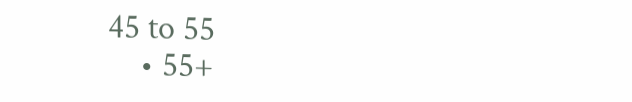45 to 55
    • 55+